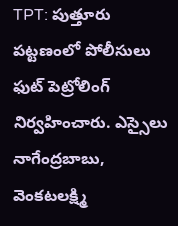TPT: పుత్తూరు పట్టణంలో పోలీసులు ఫుట్ పెట్రోలింగ్ నిర్వహించారు. ఎస్సైలు నాగేంద్రబాబు, వెంకటలక్ష్మి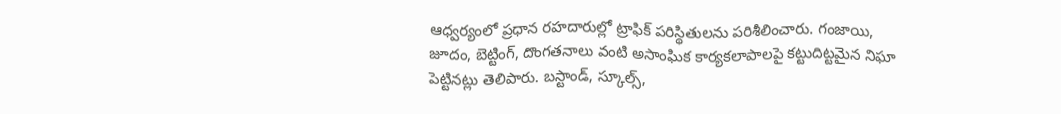ఆధ్వర్యంలో ప్రధాన రహదారుల్లో ట్రాఫిక్ పరిస్థితులను పరిశీలించారు. గంజాయి, జూదం, బెట్టింగ్, దొంగతనాలు వంటి అసాంఘిక కార్యకలాపాలపై కట్టుదిట్టమైన నిఘా పెట్టినట్లు తెలిపారు. బస్టాండ్, స్కూల్స్,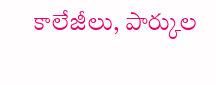కాలేజీలు, పార్కుల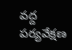వద్ద పర్యవేక్షణ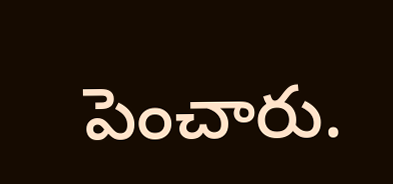పెంచారు.